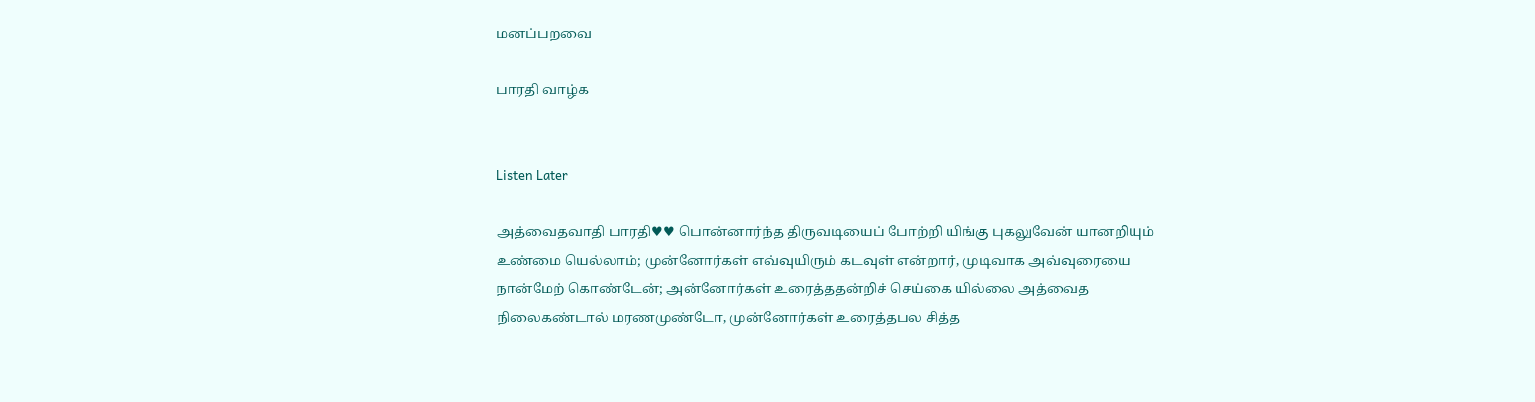மனப்பறவை

பாரதி வாழ்க


Listen Later

அத்வைதவாதி பாரதி♥♥ பொன்னார்ந்த திருவடியைப் போற்றி யிங்கு புகலுவேன் யானறியும் உண்மை யெல்லாம்; முன்னோர்கள் எவ்வுயிரும் கடவுள் என்றார், முடிவாக அவ்வுரையை நான்மேற் கொண்டேன்; அன்னோர்கள் உரைத்ததன்றிச் செய்கை யில்லை அத்வைத நிலைகண்டால் மரணமுண்டோ, முன்னோர்கள் உரைத்தபல சித்த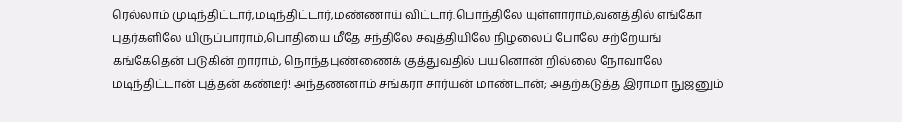ரெல்லாம் முடிந்திட்டார்,மடிந்திட்டார்,மண்ணாய் விட்டார்.பொந்திலே யுள்ளாராம்,வனத்தில் எங்கோ புதர்களிலே யிருப்பாராம்,பொதியை மீதே சந்திலே சவுத்தியிலே நிழலைப் போலே சற்றேயங் கங்கேதென் படுகின் றாராம், நொந்தபுண்ணைக் குத்துவதில் பயனொன் றில்லை நோவாலே மடிந்திட்டான் புத்தன் கண்டீர்! அந்தணனாம் சங்கரா சார்யன் மாண்டான்; அதற்கடுத்த இராமா நுஜனும்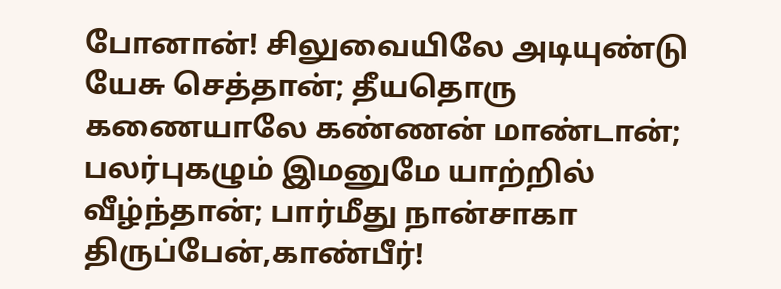போனான்! சிலுவையிலே அடியுண்டு யேசு செத்தான்; தீயதொரு கணையாலே கண்ணன் மாண்டான்; பலர்புகழும் இமனுமே யாற்றில் வீழ்ந்தான்; பார்மீது நான்சாகா திருப்பேன்,காண்பீர்!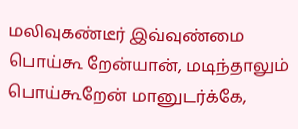மலிவுகண்டீர் இவ்வுண்மை பொய்கூ றேன்யான், மடிந்தாலும் பொய்கூறேன் மானுடர்க்கே,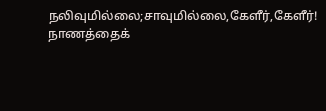நலிவுமில்லை;சாவுமில்லை,கேளீர்,கேளீர்! நாணத்தைக்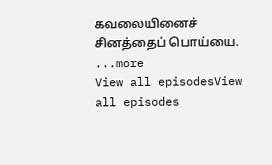கவலையினைச் சினத்தைப் பொய்யை.
...more
View all episodesView all episodes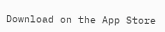Download on the App Store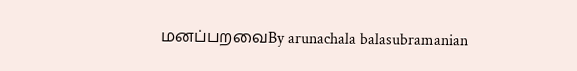மனப்பறவைBy arunachala balasubramanian